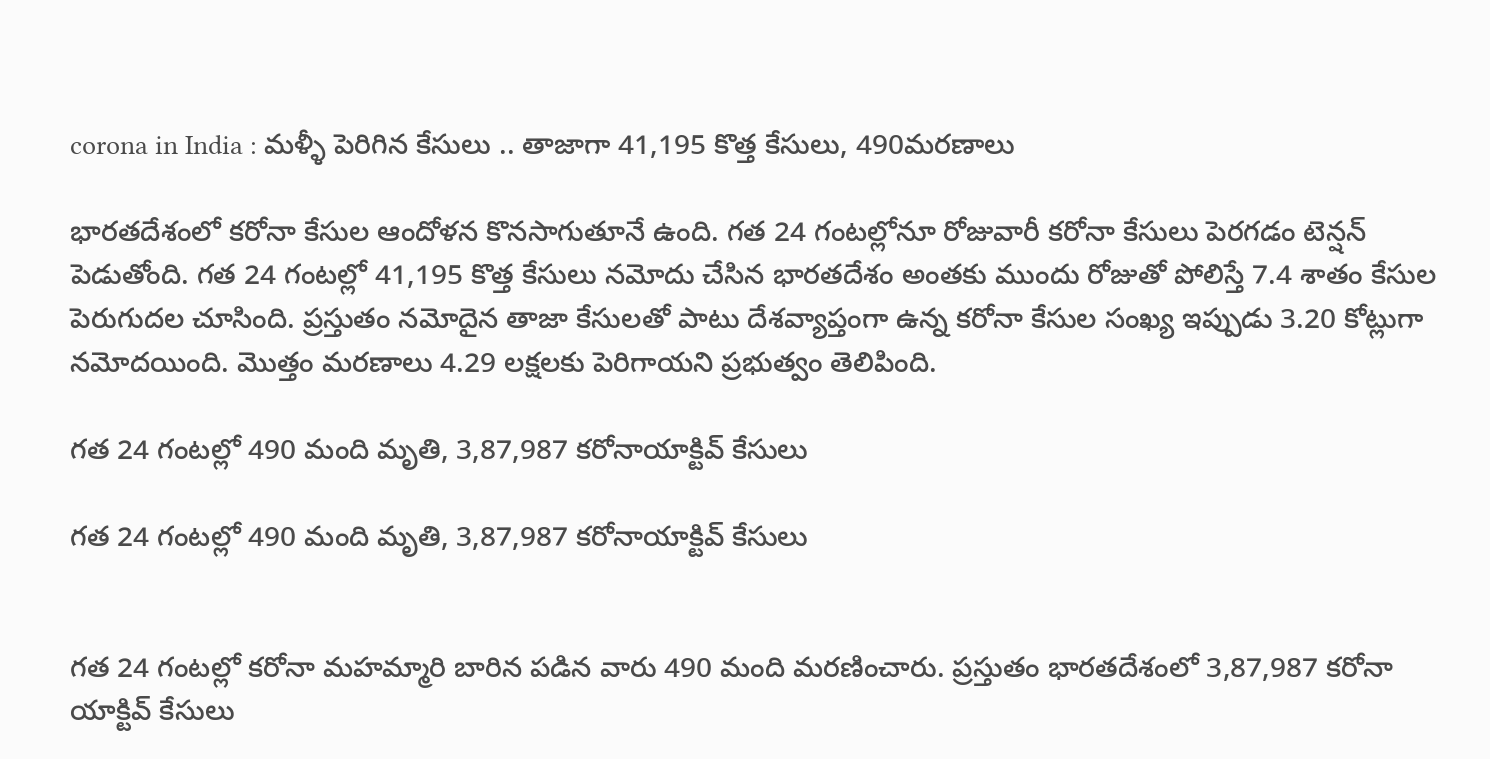corona in India : మళ్ళీ పెరిగిన కేసులు .. తాజాగా 41,195 కొత్త కేసులు, 490మరణాలు

భారతదేశంలో కరోనా కేసుల ఆందోళన కొనసాగుతూనే ఉంది. గత 24 గంటల్లోనూ రోజువారీ కరోనా కేసులు పెరగడం టెన్షన్ పెడుతోంది. గత 24 గంటల్లో 41,195 కొత్త కేసులు నమోదు చేసిన భారతదేశం అంతకు ముందు రోజుతో పోలిస్తే 7.4 శాతం కేసుల పెరుగుదల చూసింది. ప్రస్తుతం నమోదైన తాజా కేసులతో పాటు దేశవ్యాప్తంగా ఉన్న కరోనా కేసుల సంఖ్య ఇప్పుడు 3.20 కోట్లుగా నమోదయింది. మొత్తం మరణాలు 4.29 లక్షలకు పెరిగాయని ప్రభుత్వం తెలిపింది.

గత 24 గంటల్లో 490 మంది మృతి, 3,87,987 కరోనాయాక్టివ్ కేసులు

గత 24 గంటల్లో 490 మంది మృతి, 3,87,987 కరోనాయాక్టివ్ కేసులు


గత 24 గంటల్లో కరోనా మహమ్మారి బారిన పడిన వారు 490 మంది మరణించారు. ప్రస్తుతం భారతదేశంలో 3,87,987 కరోనా యాక్టివ్ కేసులు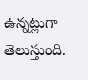ఉన్నట్లుగా తెలుస్తుంది.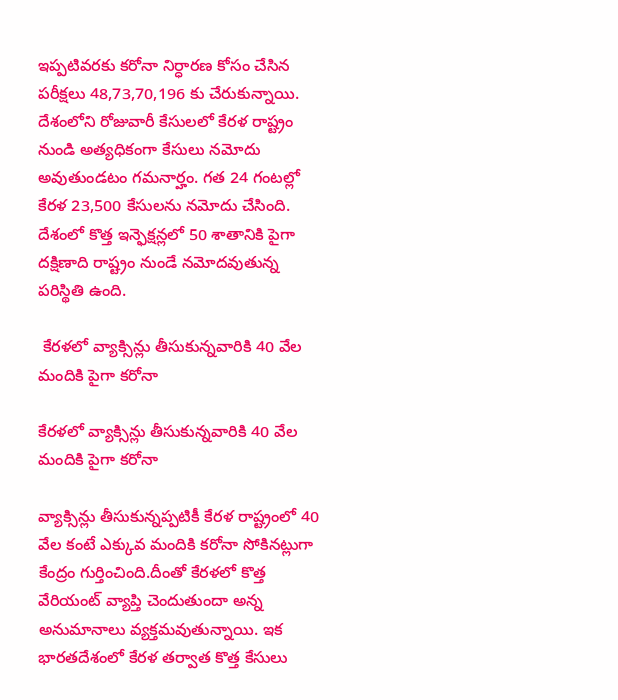ఇప్పటివరకు కరోనా నిర్ధారణ కోసం చేసిన పరీక్షలు 48,73,70,196 కు చేరుకున్నాయి. దేశంలోని రోజువారీ కేసులలో కేరళ రాష్ట్రం నుండి అత్యధికంగా కేసులు నమోదు అవుతుండటం గమనార్హం. గత 24 గంటల్లో కేరళ 23,500 కేసులను నమోదు చేసింది. దేశంలో కొత్త ఇన్ఫెక్షన్లలో 50 శాతానికి పైగా దక్షిణాది రాష్ట్రం నుండే నమోదవుతున్న పరిస్థితి ఉంది.

 కేరళలో వ్యాక్సిన్లు తీసుకున్నవారికి 40 వేల మందికి పైగా కరోనా

కేరళలో వ్యాక్సిన్లు తీసుకున్నవారికి 40 వేల మందికి పైగా కరోనా

వ్యాక్సిన్లు తీసుకున్నప్పటికీ కేరళ రాష్ట్రంలో 40 వేల కంటే ఎక్కువ మందికి కరోనా సోకినట్లుగా కేంద్రం గుర్తించింది.దీంతో కేరళలో కొత్త వేరియంట్ వ్యాప్తి చెందుతుందా అన్న అనుమానాలు వ్యక్తమవుతున్నాయి. ఇక భారతదేశంలో కేరళ తర్వాత కొత్త కేసులు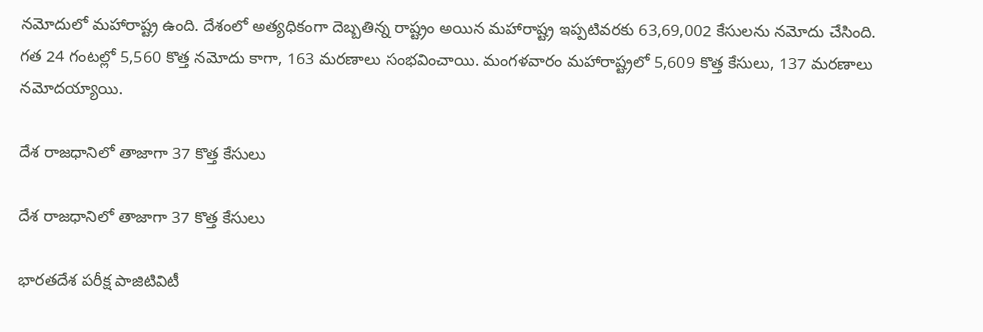నమోదులో మహారాష్ట్ర ఉంది. దేశంలో అత్యధికంగా దెబ్బతిన్న రాష్ట్రం అయిన మహారాష్ట్ర ఇప్పటివరకు 63,69,002 కేసులను నమోదు చేసింది. గత 24 గంటల్లో 5,560 కొత్త నమోదు కాగా, 163 మరణాలు సంభవించాయి. మంగళవారం మహారాష్ట్రలో 5,609 కొత్త కేసులు, 137 మరణాలు నమోదయ్యాయి.

దేశ రాజధానిలో తాజాగా 37 కొత్త కేసులు

దేశ రాజధానిలో తాజాగా 37 కొత్త కేసులు

భారతదేశ పరీక్ష పాజిటివిటీ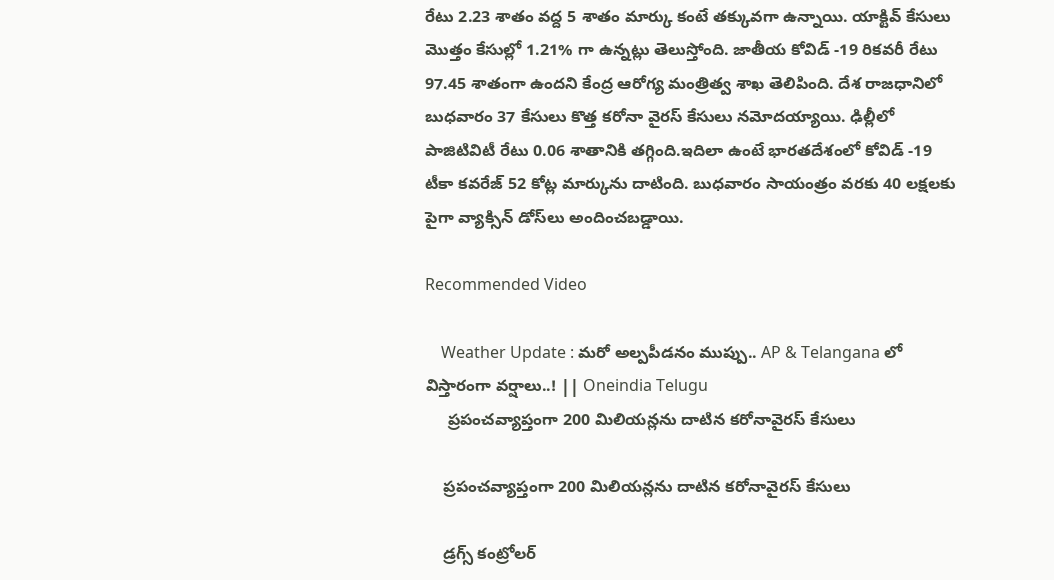రేటు 2.23 శాతం వద్ద 5 శాతం మార్కు కంటే తక్కువగా ఉన్నాయి. యాక్టివ్ కేసులు మొత్తం కేసుల్లో 1.21% గా ఉన్నట్లు తెలుస్తోంది. జాతీయ కోవిడ్ -19 రికవరీ రేటు 97.45 శాతంగా ఉందని కేంద్ర ఆరోగ్య మంత్రిత్వ శాఖ తెలిపింది. దేశ రాజధానిలో బుధవారం 37 కేసులు కొత్త కరోనా వైరస్ కేసులు నమోదయ్యాయి. ఢిల్లీలో పాజిటివిటీ రేటు 0.06 శాతానికి తగ్గింది.ఇదిలా ఉంటే భారతదేశంలో కోవిడ్ -19 టీకా కవరేజ్ 52 కోట్ల మార్కును దాటింది. బుధవారం సాయంత్రం వరకు 40 లక్షలకు పైగా వ్యాక్సిన్ డోస్‌లు అందించబడ్డాయి.

Recommended Video

    Weather Update : మరో అల్పపీడనం ముప్పు.. AP & Telangana లో విస్తారంగా వర్షాలు..! || Oneindia Telugu
     ప్రపంచవ్యాప్తంగా 200 మిలియన్లను దాటిన కరోనావైరస్ కేసులు

    ప్రపంచవ్యాప్తంగా 200 మిలియన్లను దాటిన కరోనావైరస్ కేసులు

    డ్రగ్స్ కంట్రోలర్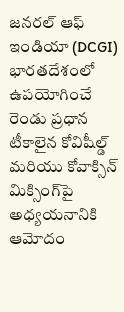జనరల్ ఆఫ్ ఇండియా (DCGI) భారతదేశంలో ఉపయోగించే రెండు ప్రధాన టీకాలైన కోవిషీల్డ్ మరియు కోవాక్సిన్ మిక్సింగ్‌పై అధ్యయనానికి ఆమోదం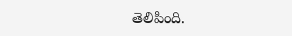తెలిపింది.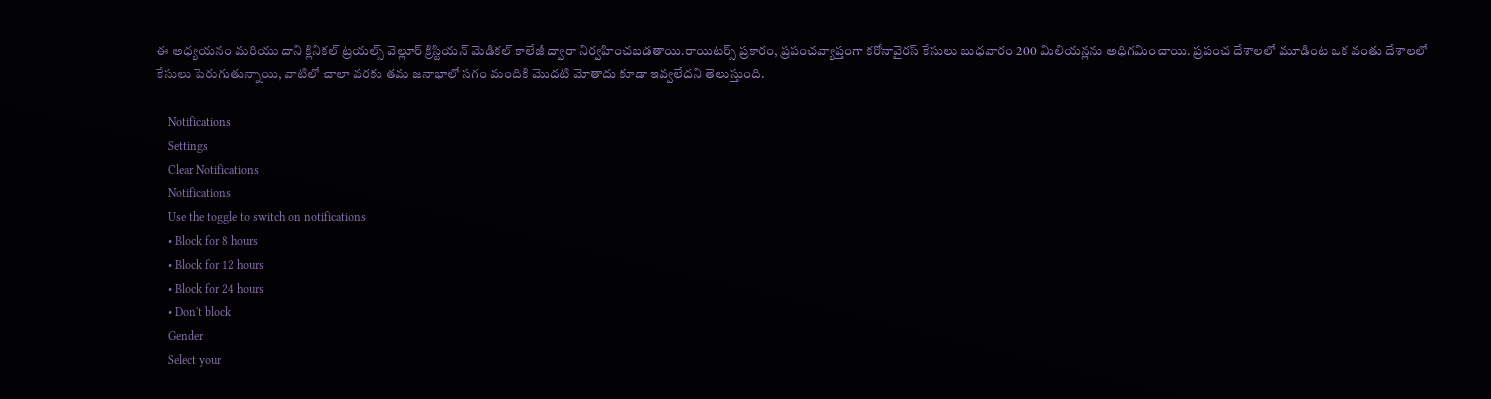ఈ అధ్యయనం మరియు దాని క్లినికల్ ట్రయల్స్ వెల్లూర్ క్రిస్టియన్ మెడికల్ కాలేజీ ద్వారా నిర్వహించబడతాయి.రాయిటర్స్ ప్రకారం, ప్రపంచవ్యాప్తంగా కరోనావైరస్ కేసులు బుధవారం 200 మిలియన్లను అధిగమించాయి. ప్రపంచ దేశాలలో మూడింట ఒక వంతు దేశాలలో కేసులు పెరుగుతున్నాయి, వాటిలో చాలా వరకు తమ జనాభాలో సగం మందికి మొదటి మోతాదు కూడా ఇవ్వలేదని తెలుస్తుంది.

    Notifications
    Settings
    Clear Notifications
    Notifications
    Use the toggle to switch on notifications
    • Block for 8 hours
    • Block for 12 hours
    • Block for 24 hours
    • Don't block
    Gender
    Select your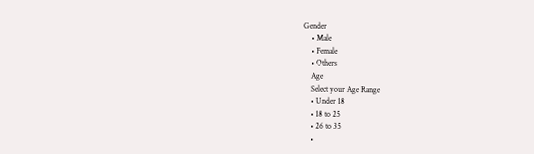Gender
    • Male
    • Female
    • Others
    Age
    Select your Age Range
    • Under 18
    • 18 to 25
    • 26 to 35
    •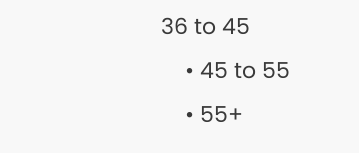36 to 45
    • 45 to 55
    • 55+